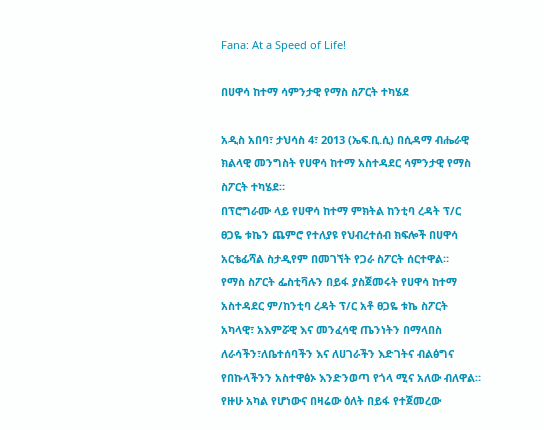Fana: At a Speed of Life!

በሀዋሳ ከተማ ሳምንታዊ የማስ ስፖርት ተካሄደ

አዲስ አበባ፣ ታህሳስ 4፣ 2013 (ኤፍ.ቢ.ሲ) በሲዳማ ብሔራዊ ክልላዊ መንግስት የሀዋሳ ከተማ አስተዳደር ሳምንታዊ የማስ ስፖርት ተካሄደ።
በፕሮግራሙ ላይ የሀዋሳ ከተማ ምክትል ከንቲባ ረዳት ፕ/ር ፀጋዬ ቱኬን ጨምሮ የተለያዩ የህብረተሰብ ክፍሎች በሀዋሳ አርቴፊሻል ስታዲየም በመገኘት የጋራ ስፖርት ሰርተዋል።
የማስ ስፖርት ፌስቲቫሉን በይፋ ያስጀመሩት የሀዋሳ ከተማ አስተዳደር ም/ከንቲባ ረዳት ፕ/ር አቶ ፀጋዬ ቱኬ ስፖርት አካላዊ፣ አእምሯዊ እና መንፈሳዊ ጤንነትን በማላበስ ለራሳችን፣ለቤተሰባችን እና ለሀገራችን እድገትና ብልፅግና የበኩላችንን አስተዋፅኦ እንድንወጣ የጎላ ሚና አለው ብለዋል።
የዙሁ አካል የሆነውና በዛሬው ዕለት በይፋ የተጀመረው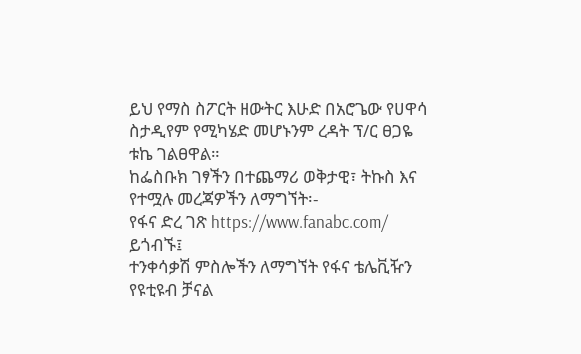ይህ የማስ ስፖርት ዘውትር እሁድ በአሮጌው የሀዋሳ ስታዲየም የሚካሄድ መሆኑንም ረዳት ፕ/ር ፀጋዬ ቱኬ ገልፀዋል።
ከፌስቡክ ገፃችን በተጨማሪ ወቅታዊ፣ ትኩስ እና የተሟሉ መረጃዎችን ለማግኘት፡-
የፋና ድረ ገጽ https://www.fanabc.com/ ይጎብኙ፤
ተንቀሳቃሽ ምስሎችን ለማግኘት የፋና ቴሌቪዥን የዩቲዩብ ቻናል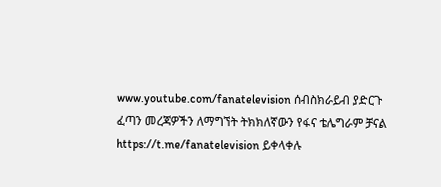www.youtube.com/fanatelevision ሰብስክራይብ ያድርጉ
ፈጣን መረጃዎችን ለማግኘት ትክክለኛውን የፋና ቴሌግራም ቻናል https://t.me/fanatelevision ይቀላቀሉ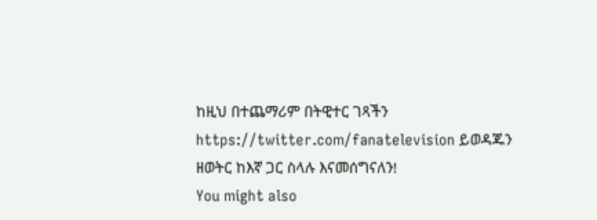ከዚህ በተጨማሪም በትዊተር ገጻችን https://twitter.com/fanatelevision ይወዳጁን
ዘወትር ከእኛ ጋር ስላሉ እናመሰግናለን!
You might also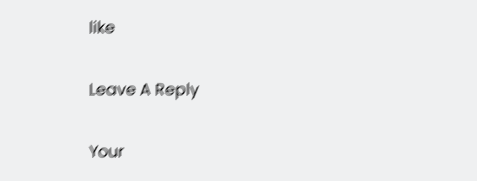like

Leave A Reply

Your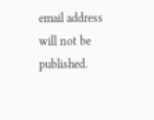email address will not be published.